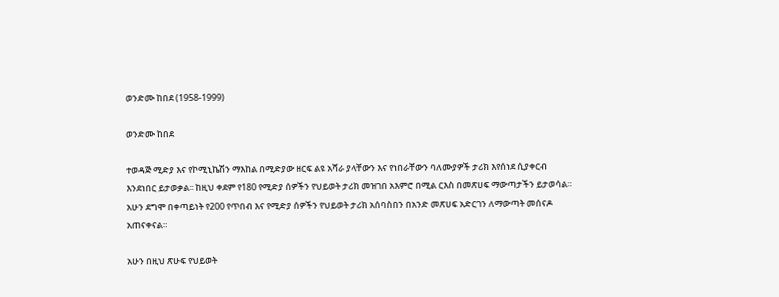ወንድሙ ከበደ (1958-1999)

ወንድሙ ከበደ

ተወዳጅ ሚድያ እና የኮሚኒኬሽን ማእከል በሚድያው ዘርፍ ልዩ አሻራ ያላቸውን እና የነበራቸውን ባለሙያዎች ታሪክ እየሰነደ ሲያቀርብ እንደነበር ይታወቃል፡፡ ከዚህ ቀደም የ180 የሚድያ ሰዎችን የህይወት ታሪክ መዝገበ አእምሮ በሚል ርእስ በመጽሀፍ ማውጣታችን ይታወሳል። አሁን ደግሞ በቀጣይነት የ200 የጥበብ እና የሚድያ ሰዎችን የህይወት ታሪክ አሰባስበን በአንድ መጽሀፍ አድርገን ለማውጣት መሰናዶ አጠናቀናል።

አሁን በዚህ ጽሁፍ የህይወት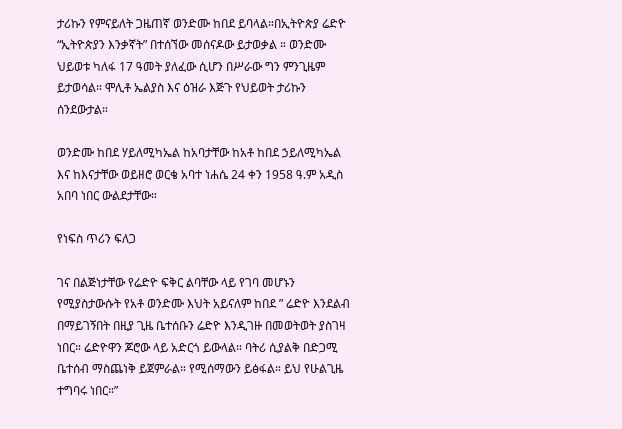ታሪኩን የምናይለት ጋዜጠኛ ወንድሙ ከበደ ይባላል።በኢትዮጵያ ሬድዮ “ኢትዮጵያን እንቃኛት” በተሰኘው መሰናዶው ይታወቃል ። ወንድሙ ህይወቱ ካለፋ 17 ዓመት ያለፈው ሲሆን በሥራው ግን ምንጊዜም ይታወሳል። ሞሊቶ ኤልያስ እና ዕዝራ እጅጉ የህይወት ታሪኩን ሰንደውታል።

ወንድሙ ከበደ ሃይለሚካኤል ከአባታቸው ከአቶ ከበደ ኃይለሚካኤል እና ከእናታቸው ወይዘሮ ወርቄ አባተ ነሐሴ 24 ቀን 1958 ዓ.ም አዲስ አበባ ነበር ውልደታቸው።

የነፍስ ጥሪን ፍለጋ

ገና በልጅነታቸው የሬድዮ ፍቅር ልባቸው ላይ የገባ መሆኑን የሚያስታውሱት የአቶ ወንድሙ እህት አይናለም ከበደ ” ሬድዮ እንደልብ በማይገኝበት በዚያ ጊዜ ቤተሰቡን ሬድዮ እንዲገዙ በመወትወት ያስገዛ ነበር። ሬድዮዋን ጆሮው ላይ አድርጎ ይውላል። ባትሪ ሲያልቅ በድጋሚ ቤተሰብ ማስጨነቅ ይጀምራል። የሚሰማውን ይፅፋል። ይህ የሁልጊዜ ተግባሩ ነበር።”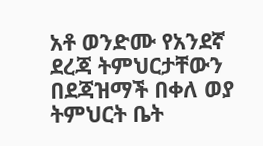አቶ ወንድሙ የአንደኛ ደረጃ ትምህርታቸውን በደጃዝማች በቀለ ወያ ትምህርት ቤት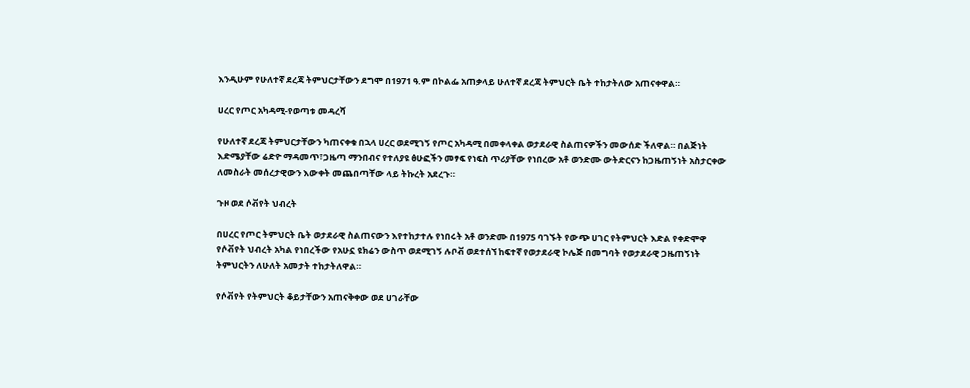እንዲሁም የሁለተኛ ደረጃ ትምህርታቸውን ደግሞ በ1971 ዓ.ም በኮልፌ አጠቃላይ ሁለተኛ ደረጃ ትምህርት ቤት ተከታትለው አጠናቀዋል።

ሀረር የጦር አካዳሚ-የወጣቱ መዳረሻ

የሁለተኛ ደረጃ ትምህርታቸውን ካጠናቀቁ በኋላ ሀረር ወደሚገኝ የጦር አካዳሚ በመቀላቀል ወታደራዊ ስልጠናዎችን መውሰድ ችለዋል። በልጅነት እድሜያቸው ሬድዮ ማዳመጥ፣ጋዜጣ ማንበብና የተለያዩ ፅሁፎችን መፃፍ የነፍስ ጥሪያቸው የነበረው አቶ ወንድሙ ውትድርናን ከጋዜጠኝነት አስታርቀው ለመስራት መሰረታዊውን እውቀት መጨበጣቸው ላይ ትኩረት አደረጉ።

ጉዞ ወደ ሶቭየት ህብረት

በሀረር የጦር ትምህርት ቤት ወታደራዊ ስልጠናውን እየተከታተሉ የነበሩት አቶ ወንድሙ በ1975 ባገኙት የውጭ ሀገር የትምህርት እድል የቀድሞዋ የሶቭየት ህብረት አካል የነበረችው የአሁኗ ዩክሬን ውስጥ ወደሚገኝ ሉቦቭ ወደተሰኘ ከፍተኛ የወታደራዊ ኮሌጅ በመግባት የወታደራዊ ጋዜጠኝነት ትምህርትን ለሁለት አመታት ተከታትለዋል።

የሶቭየት የትምህርት ቆይታቸውን አጠናቅቀው ወደ ሀገራቸው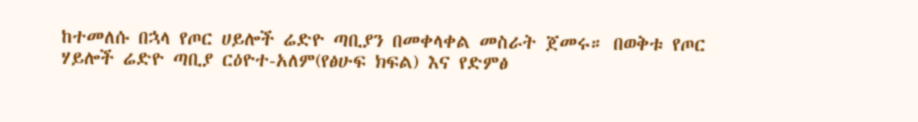ከተመለሱ በኋላ የጦር ሀይሎች ሬድዮ ጣቢያን በመቀላቀል መስራት ጀመሩ። በወቅቱ የጦር ሃይሎች ሬድዮ ጣቢያ ርዕዮተ-አለም(የፅሁፍ ክፍል) እና የድምፅ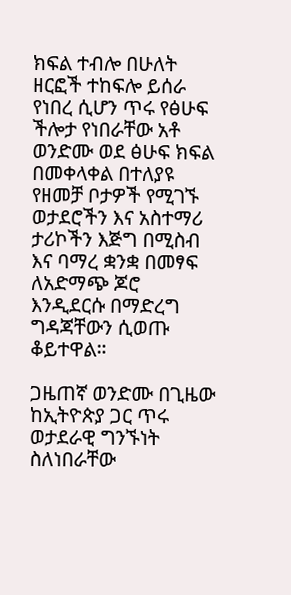ክፍል ተብሎ በሁለት ዘርፎች ተከፍሎ ይሰራ የነበረ ሲሆን ጥሩ የፅሁፍ ችሎታ የነበራቸው አቶ ወንድሙ ወደ ፅሁፍ ክፍል በመቀላቀል በተለያዩ የዘመቻ ቦታዎች የሚገኙ ወታደሮችን እና አስተማሪ ታሪኮችን እጅግ በሚስብ እና ባማረ ቋንቋ በመፃፍ ለአድማጭ ጆሮ እንዲደርሱ በማድረግ ግዳጃቸውን ሲወጡ ቆይተዋል።

ጋዜጠኛ ወንድሙ በጊዜው ከኢትዮጵያ ጋር ጥሩ ወታደራዊ ግንኙነት ስለነበራቸው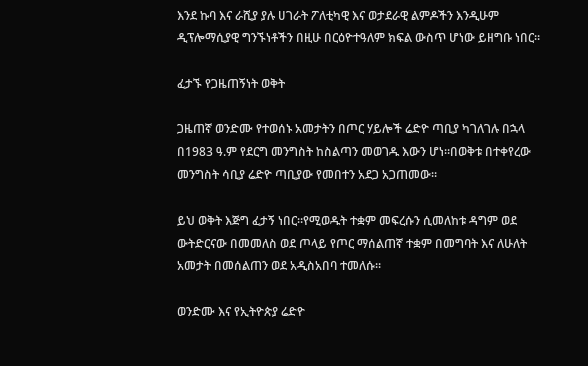እንደ ኩባ እና ራሺያ ያሉ ሀገራት ፖለቲካዊ እና ወታደራዊ ልምዶችን እንዲሁም ዲፕሎማሲያዊ ግንኙነቶችን በዚሁ በርዕዮተዓለም ክፍል ውስጥ ሆነው ይዘግቡ ነበር።

ፈታኙ የጋዜጠኝነት ወቅት

ጋዜጠኛ ወንድሙ የተወሰኑ አመታትን በጦር ሃይሎች ሬድዮ ጣቢያ ካገለገሉ በኋላ በ1983 ዓ.ም የደርግ መንግስት ከስልጣን መወገዱ እውን ሆነ።በወቅቱ በተቀየረው መንግስት ሳቢያ ሬድዮ ጣቢያው የመበተን አደጋ አጋጠመው።

ይህ ወቅት እጅግ ፈታኝ ነበር።የሚወዱት ተቋም መፍረሱን ሲመለከቱ ዳግም ወደ ውትድርናው በመመለስ ወደ ጦላይ የጦር ማሰልጠኛ ተቋም በመግባት እና ለሁለት አመታት በመሰልጠን ወደ አዲስአበባ ተመለሱ።

ወንድሙ እና የኢትዮጵያ ሬድዮ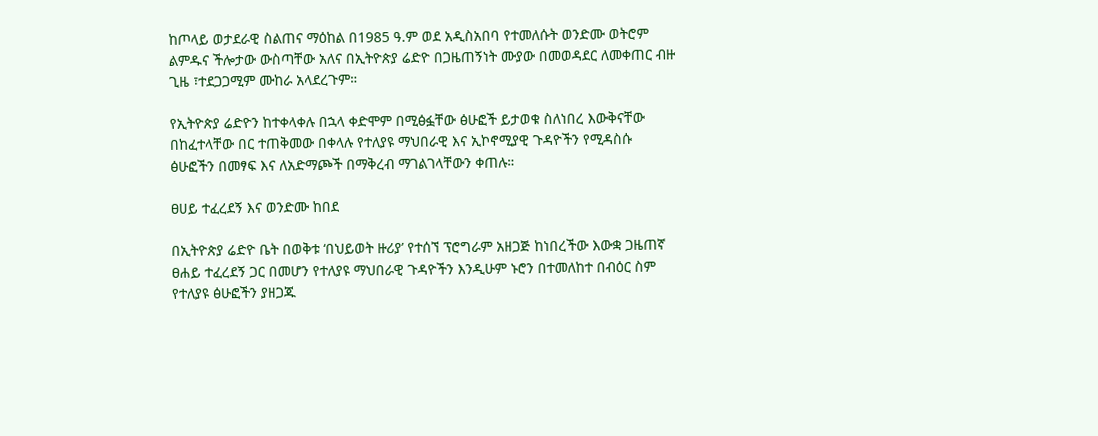ከጦላይ ወታደራዊ ስልጠና ማዕከል በ1985 ዓ.ም ወደ አዲስአበባ የተመለሱት ወንድሙ ወትሮም ልምዱና ችሎታው ውስጣቸው አለና በኢትዮጵያ ሬድዮ በጋዜጠኝነት ሙያው በመወዳደር ለመቀጠር ብዙ ጊዜ ፣ተደጋጋሚም ሙከራ አላደረጉም።

የኢትዮጵያ ሬድዮን ከተቀላቀሉ በኋላ ቀድሞም በሚፅፏቸው ፅሁፎች ይታወቁ ስለነበረ እውቅናቸው በከፈተላቸው በር ተጠቅመው በቀላሉ የተለያዩ ማህበራዊ እና ኢኮኖሚያዊ ጉዳዮችን የሚዳስሱ ፅሁፎችን በመፃፍ እና ለአድማጮች በማቅረብ ማገልገላቸውን ቀጠሉ።

ፀሀይ ተፈረደኝ እና ወንድሙ ከበደ

በኢትዮጵያ ሬድዮ ቤት በወቅቱ ‘በህይወት ዙሪያ’ የተሰኘ ፕሮግራም አዘጋጅ ከነበረችው እውቋ ጋዜጠኛ ፀሐይ ተፈረደኝ ጋር በመሆን የተለያዩ ማህበራዊ ጉዳዮችን እንዲሁም ኑሮን በተመለከተ በብዕር ስም የተለያዩ ፅሁፎችን ያዘጋጁ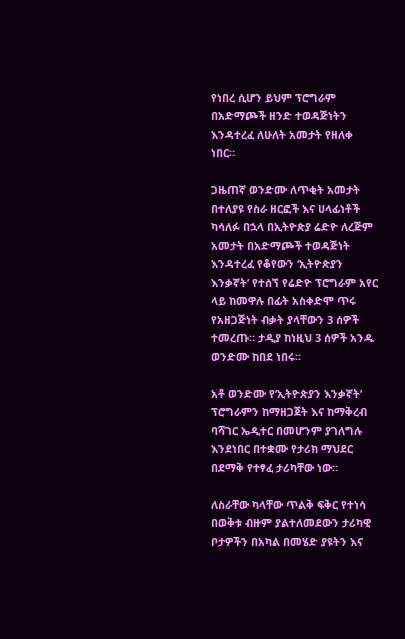የነበረ ሲሆን ይህም ፕሮግራም በአድማጮች ዘንድ ተወዳጅነትን እንዳተረፈ ለሁለት አመታት የዘለቀ ነበር።

ጋዜጠኛ ወንድሙ ለጥቂት አመታት በተለያዩ የስራ ዘርፎች እና ሀላፊነቶች ካሳለፉ በኋላ በኢትዮጵያ ሬድዮ ለረጅም አመታት በአድማጮች ተወዳጅነት እንዳተረፈ የቆየውን ‘ኢትዮጵያን እንቃኛት’ የተሰኘ የሬድዮ ፕሮግራም አየር ላይ ከመዋሉ በፊት አስቀድሞ ጥሩ የአዘጋጅነት ብቃት ያላቸውን 3 ሰዎች ተመረጡ። ታዲያ ከነዚህ 3 ሰዎች አንዱ ወንድሙ ከበደ ነበሩ።

አቶ ወንድሙ የ’ኢትዮጵያን እንቃኛት’ ፕሮግራምን ከማዘጋጀት እና ከማቅረብ ባሻገር ኤዲተር በመሆንም ያገለግሉ እንደነበር በተቋሙ የታሪክ ማህደር በደማቅ የተፃፈ ታሪካቸው ነው።

ለስራቸው ካላቸው ጥልቅ ፍቅር የተነሳ በወቅቱ ብዙም ያልተለመደውን ታሪካዊ ቦታዎችን በአካል በመሄድ ያዩትን እና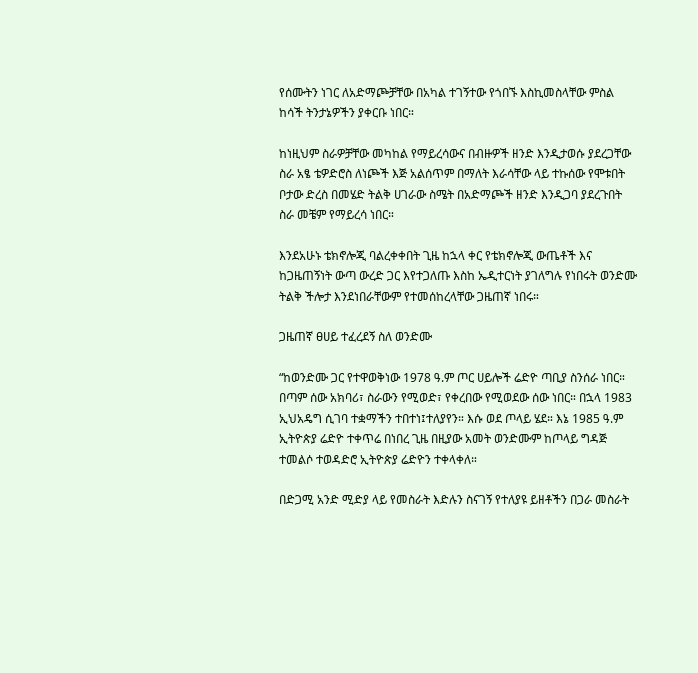የሰሙትን ነገር ለአድማጮቻቸው በአካል ተገኝተው የጎበኙ እስኪመስላቸው ምስል ከሳች ትንታኔዎችን ያቀርቡ ነበር።

ከነዚህም ስራዎቻቸው መካከል የማይረሳውና በብዙዎች ዘንድ እንዲታወሱ ያደረጋቸው ስራ አፄ ቴዎድሮስ ለነጮች እጅ አልሰጥም በማለት እራሳቸው ላይ ተኩሰው የሞቱበት ቦታው ድረስ በመሄድ ትልቅ ሀገራው ስሜት በአድማጮች ዘንድ እንዲጋባ ያደረጉበት ስራ መቼም የማይረሳ ነበር።

እንደአሁኑ ቴክኖሎጂ ባልረቀቀበት ጊዜ ከኋላ ቀር የቴክኖሎጂ ውጤቶች እና ከጋዜጠኝነት ውጣ ውረድ ጋር እየተጋለጡ እስከ ኤዲተርነት ያገለግሉ የነበሩት ወንድሙ ትልቅ ችሎታ እንደነበራቸውም የተመሰከረላቸው ጋዜጠኛ ነበሩ።

ጋዜጠኛ ፀሀይ ተፈረደኝ ስለ ወንድሙ

“ከወንድሙ ጋር የተዋወቅነው 1978 ዓ.ም ጦር ሀይሎች ሬድዮ ጣቢያ ስንሰራ ነበር። በጣም ሰው አክባሪ፣ ስራውን የሚወድ፣ የቀረበው የሚወደው ሰው ነበር። በኋላ 1983 ኢህአዴግ ሲገባ ተቋማችን ተበተነ፤ተለያየን። እሱ ወደ ጦላይ ሄደ። እኔ 1985 ዓ.ም ኢትዮጵያ ሬድዮ ተቀጥሬ በነበረ ጊዜ በዚያው አመት ወንድሙም ከጦላይ ግዳጅ ተመልሶ ተወዳድሮ ኢትዮጵያ ሬድዮን ተቀላቀለ።

በድጋሚ አንድ ሚድያ ላይ የመስራት እድሉን ስናገኝ የተለያዩ ይዘቶችን በጋራ መስራት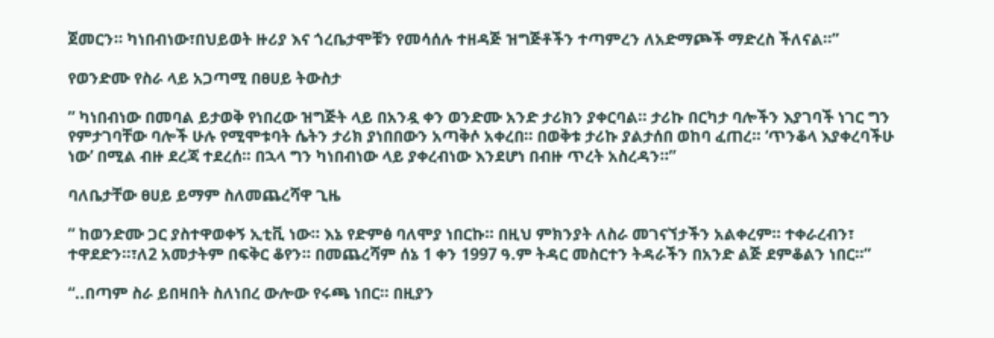ጀመርን። ካነበብነው፣በህይወት ዙሪያ እና ጎረቤታሞቹን የመሳሰሉ ተዘዳጅ ዝግጅቶችን ተጣምረን ለአድማጮች ማድረስ ችለናል።”

የወንድሙ የስራ ላይ አጋጣሚ በፀሀይ ትውስታ

” ካነበብነው በመባል ይታወቅ የነበረው ዝግጅት ላይ በአንዷ ቀን ወንድሙ አንድ ታሪክን ያቀርባል። ታሪኩ በርካታ ባሎችን እያገባች ነገር ግን የምታገባቸው ባሎች ሁሉ የሚሞቱባት ሴትን ታሪክ ያነበበውን አጣቅሶ አቀረበ። በወቅቱ ታሪኩ ያልታሰበ ወከባ ፈጠረ። ‘ጥንቆላ እያቀረባችሁ ነው’ በሚል ብዙ ደረጃ ተደረሰ። በኋላ ግን ካነበብነው ላይ ያቀረብነው እንደሆነ በብዙ ጥረት አስረዳን።”

ባለቤታቸው ፀሀይ ይማም ስለመጨረሻዋ ጊዜ

” ከወንድሙ ጋር ያስተዋወቀኝ ኢቲቪ ነው። እኔ የድምፅ ባለሞያ ነበርኩ። በዚህ ምክንያት ለስራ መገናኘታችን አልቀረም። ተቀራረብን፣ ተዋደድን።፣ለ2 አመታትም በፍቅር ቆየን። በመጨረሻም ሰኔ 1 ቀን 1997 ዓ.ም ትዳር መስርተን ትዳራችን በአንድ ልጅ ደምቆልን ነበር።”

“..በጣም ስራ ይበዛበት ስለነበረ ውሎው የሩጫ ነበር። በዚያን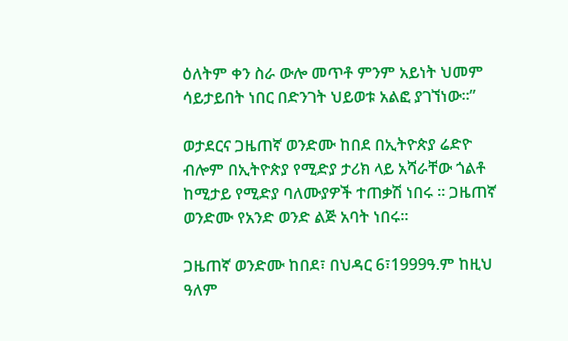ዕለትም ቀን ስራ ውሎ መጥቶ ምንም አይነት ህመም ሳይታይበት ነበር በድንገት ህይወቱ አልፎ ያገኘነው።”

ወታደርና ጋዜጠኛ ወንድሙ ከበደ በኢትዮጵያ ሬድዮ ብሎም በኢትዮጵያ የሚድያ ታሪክ ላይ አሻራቸው ጎልቶ ከሚታይ የሚድያ ባለሙያዎች ተጠቃሽ ነበሩ ። ጋዜጠኛ ወንድሙ የአንድ ወንድ ልጅ አባት ነበሩ።

ጋዜጠኛ ወንድሙ ከበደ፣ በህዳር 6፣1999ዓ.ም ከዚህ ዓለም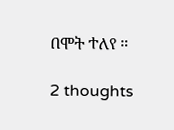በሞት ተለየ ።

2 thoughts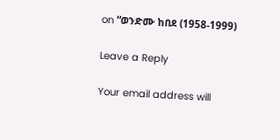on “ወንድሙ ከበደ (1958-1999)

Leave a Reply

Your email address will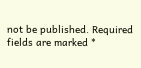not be published. Required fields are marked *